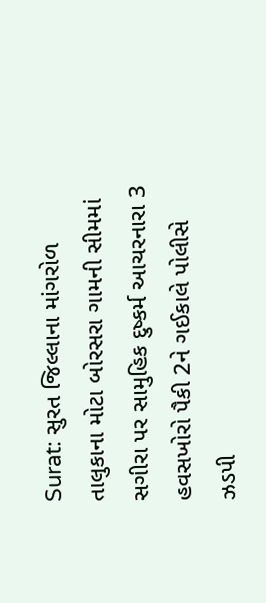Surat: સુરત જિલ્લાના માંગરોળ તાલુકાના મોટા બોરસરા ગામની સીમમાં સગીરા પર સામુહિક દુષ્કર્મ આચરનારા 3 હવસખોરો પૈકી 2ને ગઈકાલે પોલીસે ઝડપી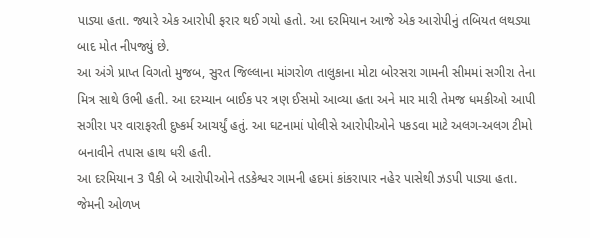પાડ્યા હતા. જ્યારે એક આરોપી ફરાર થઈ ગયો હતો. આ દરમિયાન આજે એક આરોપીનું તબિયત લથડ્યા બાદ મોત નીપજ્યું છે.
આ અંગે પ્રાપ્ત વિગતો મુજબ, સુરત જિલ્લાના માંગરોળ તાલુકાના મોટા બોરસરા ગામની સીમમાં સગીરા તેના મિત્ર સાથે ઉભી હતી. આ દરમ્યાન બાઈક પર ત્રણ ઈસમો આવ્યા હતા અને માર મારી તેમજ ધમકીઓ આપી સગીરા પર વારાફરતી દુષ્કર્મ આચર્યું હતું. આ ઘટનામાં પોલીસે આરોપીઓને પકડવા માટે અલગ-અલગ ટીમો બનાવીને તપાસ હાથ ધરી હતી.
આ દરમિયાન 3 પૈકી બે આરોપીઓને તડકેશ્વર ગામની હદમાં કાંકરાપાર નહેર પાસેથી ઝડપી પાડ્યા હતા. જેમની ઓળખ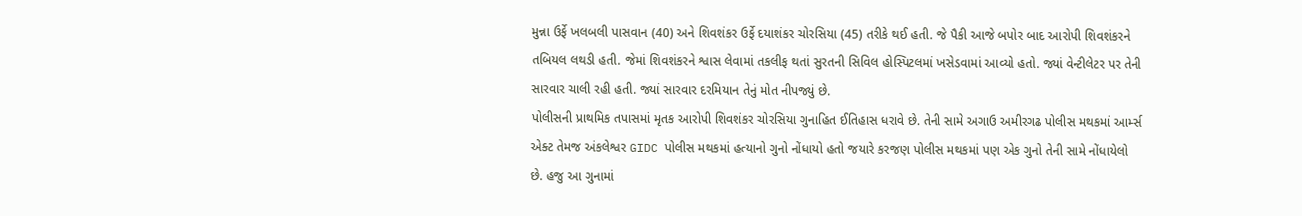મુન્ના ઉર્ફે ખલબલી પાસવાન (40) અને શિવશંકર ઉર્ફે દયાશંકર ચોરસિયા (45) તરીકે થઈ હતી. જે પૈકી આજે બપોર બાદ આરોપી શિવશંકરને તબિયલ લથડી હતી. જેમાં શિવશંકરને શ્વાસ લેવામાં તકલીફ થતાં સુરતની સિવિલ હોસ્પિટલમાં ખસેડવામાં આવ્યો હતો. જ્યાં વેન્ટીલેટર પર તેની સારવાર ચાલી રહી હતી. જ્યાં સારવાર દરમિયાન તેનું મોત નીપજ્યું છે.
પોલીસની પ્રાથમિક તપાસમાં મૃતક આરોપી શિવશંકર ચોરસિયા ગુનાહિત ઈતિહાસ ધરાવે છે. તેની સામે અગાઉ અમીરગઢ પોલીસ મથકમાં આર્મ્સ એક્ટ તેમજ અંકલેશ્વર GIDC પોલીસ મથકમાં હત્યાનો ગુનો નોંધાયો હતો જયારે કરજણ પોલીસ મથકમાં પણ એક ગુનો તેની સામે નોંધાયેલો છે. હજુ આ ગુનામાં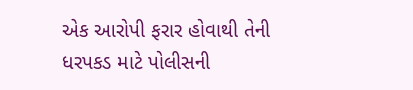એક આરોપી ફરાર હોવાથી તેની ધરપકડ માટે પોલીસની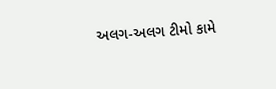અલગ-અલગ ટીમો કામે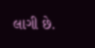લાગી છે.